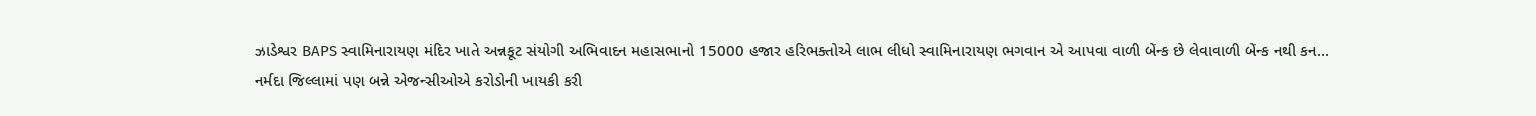ઝાડેશ્વર BAPS સ્વામિનારાયણ મંદિર ખાતે અન્નકૂટ સંયોગી અભિવાદન મહાસભાનો 15000 હજાર હરિભક્તોએ લાભ લીધો સ્વામિનારાયણ ભગવાન એ આપવા વાળી બેંન્ક છે લેવાવાળી બેંન્ક નથી કન...
નર્મદા જિલ્લામાં પણ બન્ને એજન્સીઓએ કરોડોની ખાયકી કરી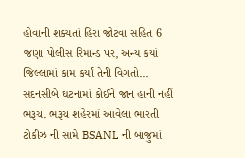હોવાની શક્યતાં હિરા જોટવા સહિત 6 જણા પોલીસ રિમાન્ડ પર, અન્ય કયાં જિલ્લામાં કામ કર્યાં તેની વિગતો...
સદનસીબે ઘટનામાં કોઈને જાન હાની નહીં ભરૂચ. ભરૂચ શહેરમાં આવેલા ભારતી ટોકીઝ ની સામે BSANL ની બાજુમાં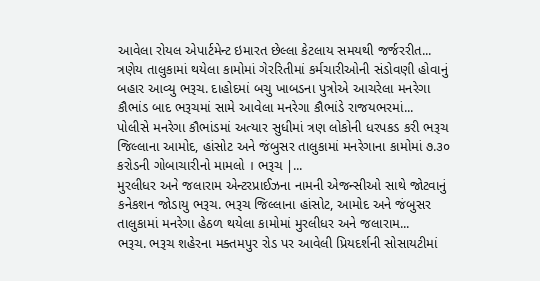આવેલા રોયલ એપાર્ટમેન્ટ ઇમારત છેલ્લા કેટલાય સમયથી જર્જરરીત...
ત્રણેય તાલુકામાં થયેલા કામોમાં ગેરરિતીમાં કર્મચારીઓની સંડોવણી હોવાનું બહાર આવ્યુ ભરૂચ. દાહોદમાં બચુ ખાબડના પુત્રોએ આચરેલા મનરેગા કૌભાંડ બાદ ભરૂચમાં સામે આવેલા મનરેગા કૌભાંડે રાજયભરમાં...
પોલીસે મનરેગા કૌભાંડમાં અત્યાર સુધીમાં ત્રણ લોકોની ધરપકડ કરી ભરૂચ જિલ્લાના આમોદ, હાંસોટ અને જંબુસર તાલુકામાં મનરેગાના કામોમાં ૭.૩૦ કરોડની ગોબાચારીનો મામલો । ભરૂચ |...
મુરલીધર અને જલારામ એન્ટરપ્રાઈઝના નામની એજન્સીઓ સાથે જોટવાનું કનેકશન જોડાયુ ભરૂચ. ભરૂચ જિલ્લાના હાંસોટ, આમોદ અને જંબુસર તાલુકામાં મનરેગા હેઠળ થયેલા કામોમાં મુરલીધર અને જલારામ...
ભરૂચ. ભરૂચ શહેરના મક્તમપુર રોડ પર આવેલી પ્રિયદર્શની સોસાયટીમાં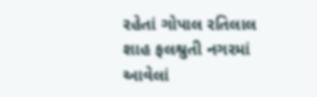રહેતાં ગોપાલ રતિલાલ શાહ ફલશ્રુતી નગરમાં આવેલાં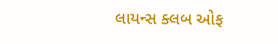લાયન્સ ક્લબ ઓફ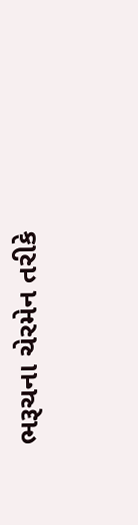ભરૂચના ચેરમેન તરીકે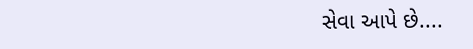સેવા આપે છે....